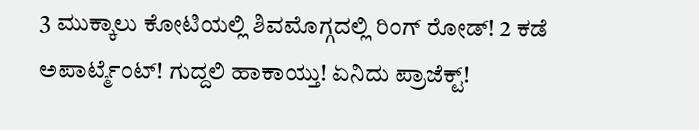3 ಮುಕ್ಕಾಲು ಕೋಟಿಯಲ್ಲಿ ಶಿವಮೊಗ್ಗದಲ್ಲಿ ರಿಂಗ್ ರೋಡ್! 2 ಕಡೆ ಅಪಾರ್ಟ್ಮೆಂಟ್! ಗುದ್ದಲಿ ಹಾಕಾಯ್ತು! ಏನಿದು ಪ್ರಾಜೆಕ್ಟ್!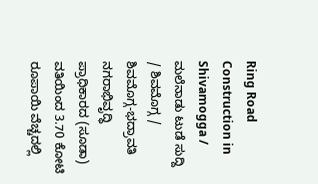Ring Road Construction in Shivamogga / ಮಲೆನಾಡು ಟುಡೆ ಸುದ್ದಿ / ಶಿವಮೊಗ್ಗ / ಶಿವಮೊಗ್ಗ-ಭದ್ರಾವತಿ ನಗರಾಭಿವೃದ್ಧಿ ಪ್ರಾಧಿಕಾರದ (ಸೂಡಾ) ವತಿಯಿಂದ 3.70 ಕೋಟಿ ರೂಪಾಯಿ ವೆಚ್ಚದಲ್ಲಿ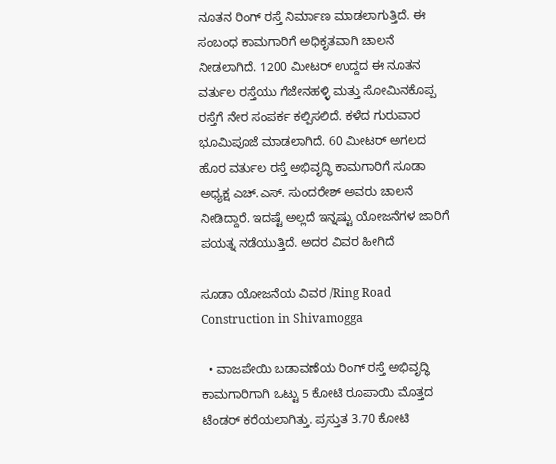ನೂತನ ರಿಂಗ್ ರಸ್ತೆ ನಿರ್ಮಾಣ ಮಾಡಲಾಗುತ್ತಿದೆ. ಈ ಸಂಬಂಧ ಕಾಮಗಾರಿಗೆ ಅಧಿಕೃತವಾಗಿ ಚಾಲನೆ ನೀಡಲಾಗಿದೆ. 1200 ಮೀಟರ್ ಉದ್ದದ ಈ ನೂತನ ವರ್ತುಲ ರಸ್ತೆಯು ಗೆಜೇನಹಳ್ಳಿ ಮತ್ತು ಸೋಮಿನಕೊಪ್ಪ ರಸ್ತೆಗೆ ನೇರ ಸಂಪರ್ಕ ಕಲ್ಪಿಸಲಿದೆ. ಕಳೆದ ಗುರುವಾರ ಭೂಮಿಪೂಜೆ ಮಾಡಲಾಗಿದೆ. 60 ಮೀಟರ್ ಅಗಲದ ಹೊರ ವರ್ತುಲ ರಸ್ತೆ ಅಭಿವೃದ್ಧಿ ಕಾಮಗಾರಿಗೆ ಸೂಡಾ ಅಧ್ಯಕ್ಷ ಎಚ್.ಎಸ್. ಸುಂದರೇಶ್ ಅವರು ಚಾಲನೆ ನೀಡಿದ್ದಾರೆ. ಇದಷ್ಟೆ ಅಲ್ಲದೆ ಇನ್ನಷ್ಟು ಯೋಜನೆಗಳ ಜಾರಿಗೆ ಪಯತ್ನ ನಡೆಯುತ್ತಿದೆ. ಅದರ ವಿವರ ಹೀಗಿದೆ

ಸೂಡಾ ಯೋಜನೆಯ ವಿವರ /Ring Road Construction in Shivamogga

  • ವಾಜಪೇಯಿ ಬಡಾವಣೆಯ ರಿಂಗ್ ರಸ್ತೆ ಅಭಿವೃದ್ಧಿ ಕಾಮಗಾರಿಗಾಗಿ ಒಟ್ಟು 5 ಕೋಟಿ ರೂಪಾಯಿ ಮೊತ್ತದ ಟೆಂಡ‌ರ್ ಕರೆಯಲಾಗಿತ್ತು. ಪ್ರಸ್ತುತ 3.70 ಕೋಟಿ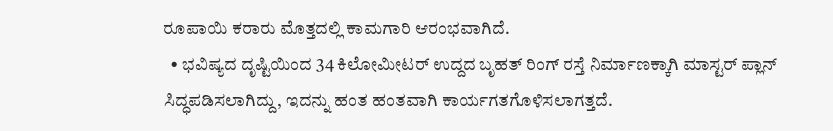ರೂಪಾಯಿ ಕರಾರು ಮೊತ್ತದಲ್ಲಿ ಕಾಮಗಾರಿ ಆರಂಭವಾಗಿದೆ.
  • ಭವಿಷ್ಯದ ದೃಷ್ಟಿಯಿಂದ 34 ಕಿಲೋಮೀಟರ್ ಉದ್ದದ ಬೃಹತ್ ರಿಂಗ್ ರಸ್ತೆ ನಿರ್ಮಾಣಕ್ಕಾಗಿ ಮಾಸ್ಟರ್ ಪ್ಲಾನ್ ಸಿದ್ಧಪಡಿಸಲಾಗಿದ್ದು, ಇದನ್ನು ಹಂತ ಹಂತವಾಗಿ ಕಾರ್ಯಗತಗೊಳಿಸಲಾಗತ್ತದೆ.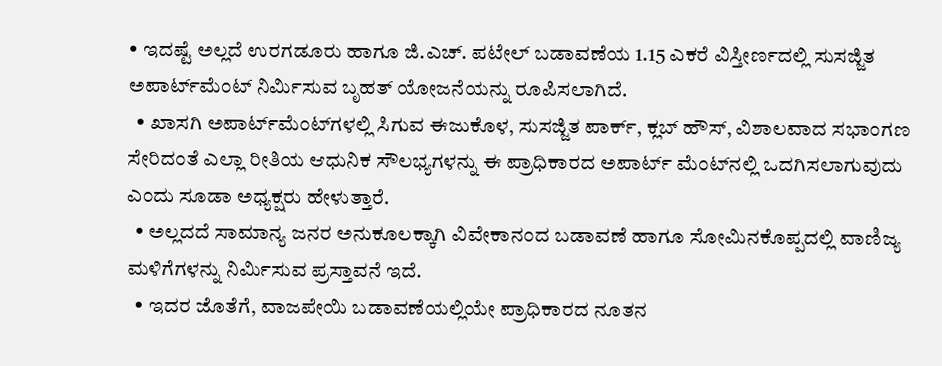• ಇದಷ್ಟೆ ಅಲ್ಲದೆ ಉರಗಡೂರು ಹಾಗೂ ಜಿ.ಎಚ್. ಪಟೇಲ್ ಬಡಾವಣೆಯ 1.15 ಎಕರೆ ವಿಸ್ತೀರ್ಣದಲ್ಲಿ ಸುಸಜ್ಜಿತ ಅಪಾರ್ಟ್‌ಮೆಂಟ್ ನಿರ್ಮಿಸುವ ಬೃಹತ್ ಯೋಜನೆಯನ್ನು ರೂಪಿಸಲಾಗಿದೆ.
  • ಖಾಸಗಿ ಅಪಾರ್ಟ್‌ಮೆಂಟ್‌ಗಳಲ್ಲಿ ಸಿಗುವ ಈಜುಕೊಳ, ಸುಸಜ್ಜಿತ ಪಾರ್ಕ್, ಕ್ಲಬ್ ಹೌಸ್, ವಿಶಾಲವಾದ ಸಭಾಂಗಣ ಸೇರಿದಂತೆ ಎಲ್ಲಾ ರೀತಿಯ ಆಧುನಿಕ ಸೌಲಭ್ಯಗಳನ್ನು ಈ ಪ್ರಾಧಿಕಾರದ ಅಪಾರ್ಟ್‌ ಮೆಂಟ್‌ನಲ್ಲಿ ಒದಗಿಸಲಾಗುವುದು ಎಂದು ಸೂಡಾ ಅಧ್ಯಕ್ಷರು ಹೇಳುತ್ತಾರೆ.
  • ಅಲ್ಲದದೆ ಸಾಮಾನ್ಯ ಜನರ ಅನುಕೂಲಕ್ಕಾಗಿ ವಿವೇಕಾನಂದ ಬಡಾವಣೆ ಹಾಗೂ ಸೋಮಿನಕೊಪ್ಪದಲ್ಲಿ ವಾಣಿಜ್ಯ ಮಳಿಗೆಗಳನ್ನು ನಿರ್ಮಿಸುವ ಪ್ರಸ್ತಾವನೆ ಇದೆ.
  • ಇದರ ಜೊತೆಗೆ, ವಾಜಪೇಯಿ ಬಡಾವಣೆಯಲ್ಲಿಯೇ ಪ್ರಾಧಿಕಾರದ ನೂತನ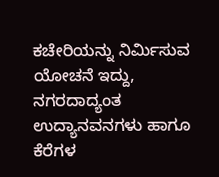ಕಚೇರಿಯನ್ನು ನಿರ್ಮಿಸುವ ಯೋಚನೆ ಇದ್ದು, ನಗರದಾದ್ಯಂತ ಉದ್ಯಾನವನಗಳು ಹಾಗೂ ಕೆರೆಗಳ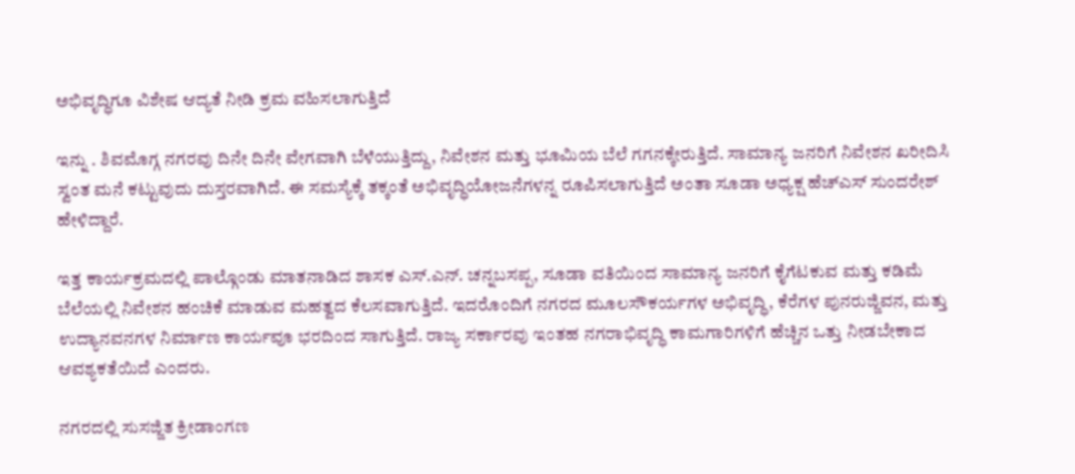ಅಭಿವೃದ್ಧಿಗೂ ವಿಶೇಷ ಆದ್ಯತೆ ನೀಡಿ ಕ್ರಮ ವಹಿಸಲಾಗುತ್ತಿದೆ

ಇನ್ನು . ಶಿವಮೊಗ್ಗ ನಗರವು ದಿನೇ ದಿನೇ ವೇಗವಾಗಿ ಬೆಳೆಯುತ್ತಿದ್ದು, ನಿವೇಶನ ಮತ್ತು ಭೂಮಿಯ ಬೆಲೆ ಗಗನಕ್ಕೇರುತ್ತಿದೆ. ಸಾಮಾನ್ಯ ಜನರಿಗೆ ನಿವೇಶನ ಖರೀದಿಸಿ ಸ್ವಂತ ಮನೆ ಕಟ್ಟುವುದು ದುಸ್ತರವಾಗಿದೆ. ಈ ಸಮಸ್ಯೆಕ್ಕೆ ತಕ್ಕಂತೆ ಅಭಿವೃದ್ಧಿಯೋಜನೆಗಳನ್ನ ರೂಪಿಸಲಾಗುತ್ತಿದೆ ಅಂತಾ ಸೂಡಾ ಅಧ್ಯಕ್ಷ ಹೆಚ್ಎಸ್ ಸುಂದರೇಶ್ ಹೇಳಿದ್ದಾರೆ.

ಇತ್ತ ಕಾರ್ಯಕ್ರಮದಲ್ಲಿ ಪಾಲ್ಗೊಂಡು ಮಾತನಾಡಿದ ಶಾಸಕ ಎಸ್.ಎನ್. ಚನ್ನಬಸಪ್ಪ, ಸೂಡಾ ವತಿಯಿಂದ ಸಾಮಾನ್ಯ ಜನರಿಗೆ ಕೈಗೆಟಕುವ ಮತ್ತು ಕಡಿಮೆ ಬೆಲೆಯಲ್ಲಿ ನಿವೇಶನ ಹಂಚಿಕೆ ಮಾಡುವ ಮಹತ್ವದ ಕೆಲಸವಾಗುತ್ತಿದೆ. ಇದರೊಂದಿಗೆ ನಗರದ ಮೂಲಸೌಕರ್ಯಗಳ ಅಭಿವೃದ್ಧಿ, ಕೆರೆಗಳ ಪುನರುಜ್ಜಿವನ, ಮತ್ತು ಉದ್ಯಾನವನಗಳ ನಿರ್ಮಾಣ ಕಾರ್ಯವೂ ಭರದಿಂದ ಸಾಗುತ್ತಿದೆ. ರಾಜ್ಯ ಸರ್ಕಾರವು ಇಂತಹ ನಗರಾಭಿವೃದ್ಧಿ ಕಾಮಗಾರಿಗಳಿಗೆ ಹೆಚ್ಚಿನ ಒತ್ತು ನೀಡಬೇಕಾದ ಆವಶ್ಯಕತೆಯಿದೆ ಎಂದರು.

ನಗರದಲ್ಲಿ ಸುಸಜ್ಜಿತ ಕ್ರೀಡಾಂಗಣ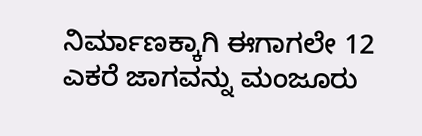ನಿರ್ಮಾಣಕ್ಕಾಗಿ ಈಗಾಗಲೇ 12 ಎಕರೆ ಜಾಗವನ್ನು ಮಂಜೂರು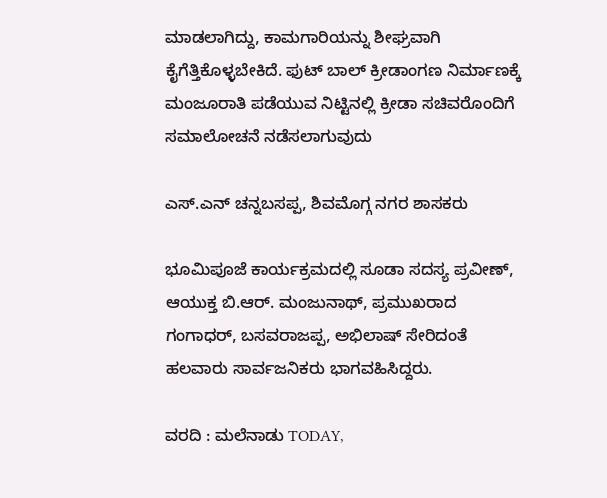ಮಾಡಲಾಗಿದ್ದು, ಕಾಮಗಾರಿಯನ್ನು ಶೀಘ್ರವಾಗಿ ಕೈಗೆತ್ತಿಕೊಳ್ಳಬೇಕಿದೆ. ಫುಟ್‌ ಬಾಲ್ ಕ್ರೀಡಾಂಗಣ ನಿರ್ಮಾಣಕ್ಕೆ ಮಂಜೂರಾತಿ ಪಡೆಯುವ ನಿಟ್ಟಿನಲ್ಲಿ ಕ್ರೀಡಾ ಸಚಿವರೊಂದಿಗೆ ಸಮಾಲೋಚನೆ ನಡೆಸಲಾಗುವುದು

ಎಸ್.ಎನ್ ಚನ್ನಬಸಪ್ಪ, ಶಿವಮೊಗ್ಗ ನಗರ ಶಾಸಕರು

ಭೂಮಿಪೂಜೆ ಕಾರ್ಯಕ್ರಮದಲ್ಲಿ ಸೂಡಾ ಸದಸ್ಯ ಪ್ರವೀಣ್, ಆಯುಕ್ತ ಬಿ.ಆರ್. ಮಂಜುನಾಥ್, ಪ್ರಮುಖರಾದ ಗಂಗಾಧರ್, ಬಸವರಾಜಪ್ಪ, ಅಭಿಲಾಷ್ ಸೇರಿದಂತೆ ಹಲವಾರು ಸಾರ್ವಜನಿಕರು ಭಾಗವಹಿಸಿದ್ದರು.

ವರದಿ : ಮಲೆನಾಡು TODAY,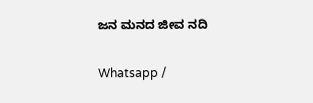ಜನ ಮನದ ಜೀವ ನದಿ

Whatsapp /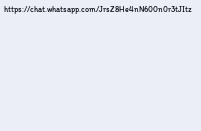https://chat.whatsapp.com/JrsZ8He4nN600n0r3tJItz